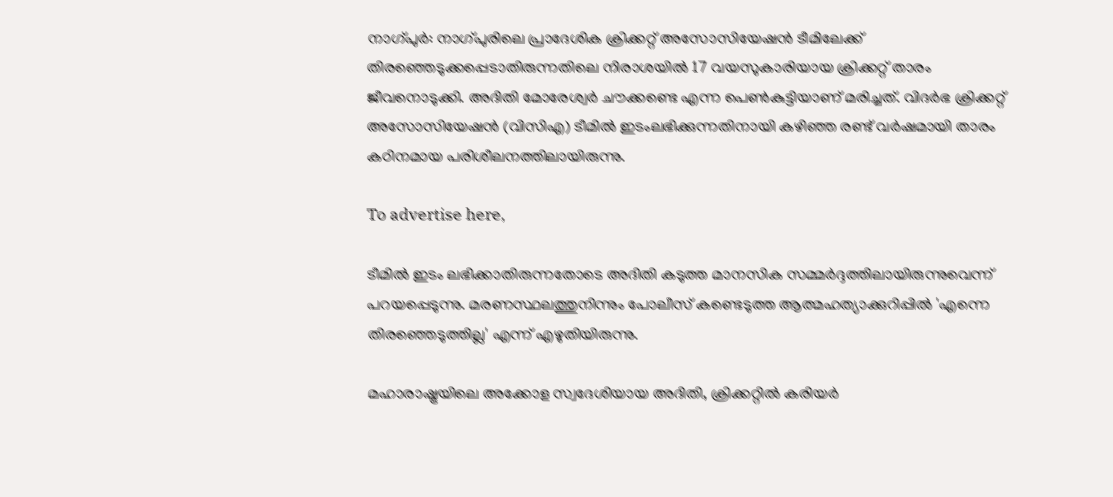നാഗ്പുർ: നാഗ്പുരിലെ പ്രാദേശിക ക്രിക്കറ്റ് അസോസിയേഷൻ ടീമിലേക്ക് തിരഞ്ഞെടുക്കപ്പെടാതിരുന്നതിലെ നിരാശയിൽ 17 വയസുകാരിയായ ക്രിക്കറ്റ് താരം ജീവനൊടുക്കി. അദിതി മോരേശ്വർ ചൗക്കണ്ടെ എന്ന പെൺകുട്ടിയാണ് മരിച്ചത്. വിദർഭ ക്രിക്കറ്റ് അസോസിയേഷൻ (വിസിഎ) ടീമിൽ ഇടംലഭിക്കുന്നതിനായി കഴിഞ്ഞ രണ്ട് വർഷമായി താരം കഠിനമായ പരിശീലനത്തിലായിരുന്നു.

To advertise here,

ടീമിൽ ഇടം ലഭിക്കാതിരുന്നതോടെ അദിതി കടുത്ത മാനസിക സമ്മർദ്ദത്തിലായിരുന്നുവെന്ന് പറയപ്പെടുന്നു. മരണസ്ഥലത്തുനിന്നും പോലീസ് കണ്ടെടുത്ത ആത്മഹത്യാക്കുറിപ്പിൽ 'എന്നെ തിരഞ്ഞെടുത്തില്ല' എന്ന് എഴുതിയിരുന്നു.

മഹാരാഷ്ട്രയിലെ അക്കോള സ്വദേശിയായ അദിതി, ക്രിക്കറ്റിൽ കരിയർ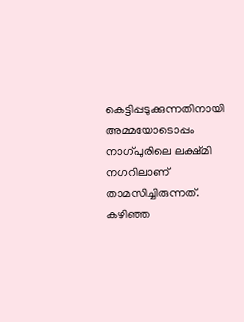കെട്ടിപ്പടുക്കുന്നതിനായി അമ്മയോടൊപ്പം നാഗ്പുരിലെ ലക്ഷ്മി നഗറിലാണ് താമസിച്ചിരുന്നത്. കഴിഞ്ഞ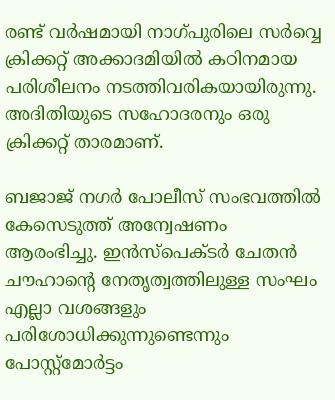രണ്ട് വർഷമായി നാഗ്പുരിലെ സർവ്വെ ക്രിക്കറ്റ് അക്കാദമിയിൽ കഠിനമായ പരിശീലനം നടത്തിവരികയായിരുന്നു. അദിതിയുടെ സഹോദരനും ഒരു ക്രിക്കറ്റ് താരമാണ്.

ബജാജ് നഗർ പോലീസ് സംഭവത്തിൽ കേസെടുത്ത് അന്വേഷണം ആരംഭിച്ചു. ഇൻസ്‌പെക്ടർ ചേതൻ ചൗഹാന്റെ നേതൃത്വത്തിലുള്ള സംഘം എല്ലാ വശങ്ങളും പരിശോധിക്കുന്നുണ്ടെന്നും പോസ്റ്റ്മോർട്ടം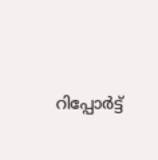റിപ്പോർട്ട്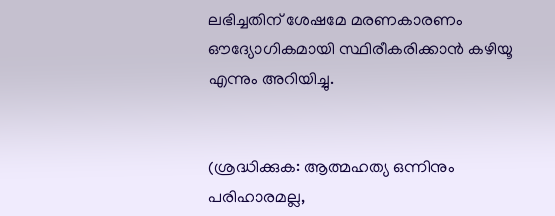ലഭിച്ചതിന് ശേഷമേ മരണകാരണം ഔദ്യോഗികമായി സ്ഥിരീകരിക്കാൻ കഴിയൂ എന്നും അറിയിച്ചു.


(ശ്രദ്ധിക്കുക: ആത്മഹത്യ ഒന്നിനും പരിഹാരമല്ല,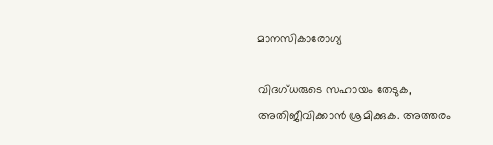മാനസികാരോഗ്യ

വിദഗ്ധരുടെ സഹായം തേടുക, അതിജീവിക്കാൻ ശ്രമിക്കുക. അത്തരം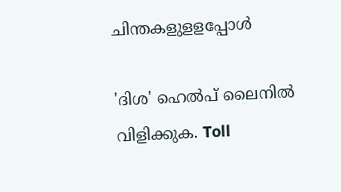ചിന്തകളുളളപ്പോൾ

'ദിശ' ഹെൽപ് ലൈനിൽ വിളിക്കുക. Toll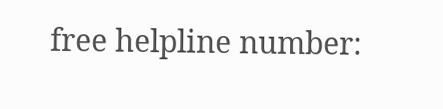free helpline number: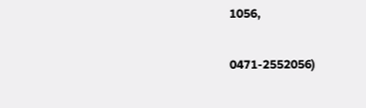1056,

0471-2552056)